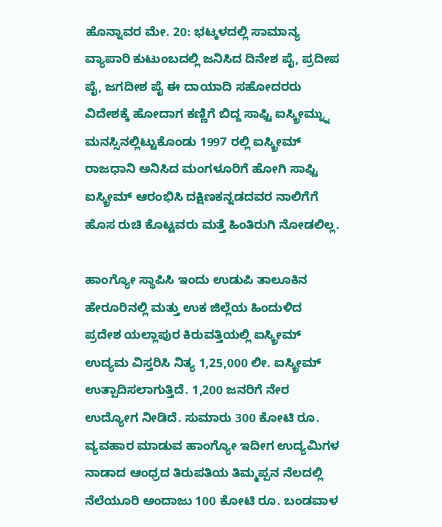ಹೊನ್ನಾವರ ಮೇ. 20: ಭಟ್ಕಳದಲ್ಲಿ ಸಾಮಾನ್ಯ ವ್ಯಾಪಾರಿ ಕುಟುಂಬದಲ್ಲಿ ಜನಿಸಿದ ದಿನೇಶ ಪೈ, ಪ್ರದೀಪ ಪೈ, ಜಗದೀಶ ಪೈ ಈ ದಾಯಾದಿ ಸಹೋದರರು ವಿದೇಶಕ್ಕೆ ಹೋದಾಗ ಕಣ್ಣಿಗೆ ಬಿದ್ದ ಸಾಫ್ಟಿ ಐಸ್ಕ್ರೀಮ್ನ್ನು ಮನಸ್ಸಿನಲ್ಲಿಟ್ಟುಕೊಂಡು 1997 ರಲ್ಲಿ ಐಸ್ಕ್ರೀಮ್ ರಾಜಧಾನಿ ಅನಿಸಿದ ಮಂಗಳೂರಿಗೆ ಹೋಗಿ ಸಾಫ್ಟಿ ಐಸ್ಕ್ರೀಮ್ ಆರಂಭಿಸಿ ದಕ್ಷಿಣಕನ್ನಡದವರ ನಾಲಿಗೆಗೆ ಹೊಸ ರುಚಿ ಕೊಟ್ಟವರು ಮತ್ತೆ ಹಿಂತಿರುಗಿ ನೋಡಲಿಲ್ಲ.

ಹಾಂಗ್ಯೋ ಸ್ಥಾಪಿಸಿ ಇಂದು ಉಡುಪಿ ತಾಲೂಕಿನ ಹೇರೂರಿನಲ್ಲಿ ಮತ್ತು ಉಕ ಜಿಲ್ಲೆಯ ಹಿಂದುಳಿದ ಪ್ರದೇಶ ಯಲ್ಲಾಪುರ ಕಿರುವತ್ತಿಯಲ್ಲಿ ಐಸ್ಕ್ರೀಮ್ ಉದ್ಯಮ ವಿಸ್ತರಿಸಿ ನಿತ್ಯ 1,25,000 ಲೀ. ಐಸ್ಕ್ರೀಮ್ ಉತ್ಪಾದಿಸಲಾಗುತ್ತಿದೆ. 1,200 ಜನರಿಗೆ ನೇರ ಉದ್ಯೋಗ ನೀಡಿದೆ. ಸುಮಾರು 300 ಕೋಟಿ ರೂ. ವ್ಯವಹಾರ ಮಾಡುವ ಹಾಂಗ್ಯೋ ಇದೀಗ ಉದ್ಯಮಿಗಳ ನಾಡಾದ ಆಂಧ್ರದ ತಿರುಪತಿಯ ತಿಮ್ಮಪ್ಪನ ನೆಲದಲ್ಲಿ ನೆಲೆಯೂರಿ ಅಂದಾಜು 100 ಕೋಟಿ ರೂ. ಬಂಡವಾಳ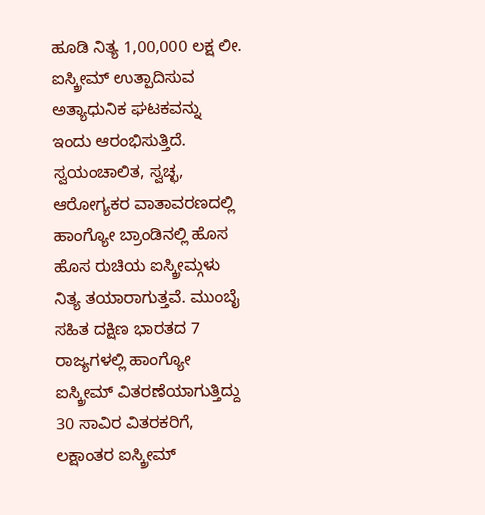ಹೂಡಿ ನಿತ್ಯ 1,00,000 ಲಕ್ಷ ಲೀ. ಐಸ್ಕ್ರೀಮ್ ಉತ್ಪಾದಿಸುವ ಅತ್ಯಾಧುನಿಕ ಘಟಕವನ್ನು ಇಂದು ಆರಂಭಿಸುತ್ತಿದೆ. ಸ್ವಯಂಚಾಲಿತ, ಸ್ವಚ್ಛ, ಆರೋಗ್ಯಕರ ವಾತಾವರಣದಲ್ಲಿ ಹಾಂಗ್ಯೋ ಬ್ರಾಂಡಿನಲ್ಲಿ ಹೊಸ ಹೊಸ ರುಚಿಯ ಐಸ್ಕ್ರೀಮ್ಗಳು ನಿತ್ಯ ತಯಾರಾಗುತ್ತವೆ. ಮುಂಬೈ ಸಹಿತ ದಕ್ಷಿಣ ಭಾರತದ 7 ರಾಜ್ಯಗಳಲ್ಲಿ ಹಾಂಗ್ಯೋ ಐಸ್ಕ್ರೀಮ್ ವಿತರಣೆಯಾಗುತ್ತಿದ್ದು 30 ಸಾವಿರ ವಿತರಕರಿಗೆ, ಲಕ್ಷಾಂತರ ಐಸ್ಕ್ರೀಮ್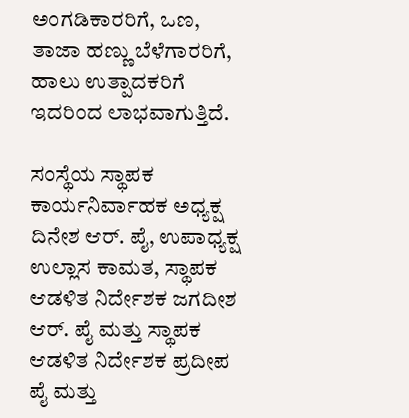ಅಂಗಡಿಕಾರರಿಗೆ, ಒಣ, ತಾಜಾ ಹಣ್ಣು ಬೆಳೆಗಾರರಿಗೆ, ಹಾಲು ಉತ್ಪಾದಕರಿಗೆ ಇದರಿಂದ ಲಾಭವಾಗುತ್ತಿದೆ.

ಸಂಸ್ಥೆಯ ಸ್ಥಾಪಕ ಕಾರ್ಯನಿರ್ವಾಹಕ ಅಧ್ಯಕ್ಷ ದಿನೇಶ ಆರ್. ಪೈ, ಉಪಾಧ್ಯಕ್ಷ ಉಲ್ಲಾಸ ಕಾಮತ, ಸ್ಥಾಪಕ ಆಡಳಿತ ನಿರ್ದೇಶಕ ಜಗದೀಶ ಆರ್. ಪೈ ಮತ್ತು ಸ್ಥಾಪಕ ಆಡಳಿತ ನಿರ್ದೇಶಕ ಪ್ರದೀಪ ಪೈ ಮತ್ತು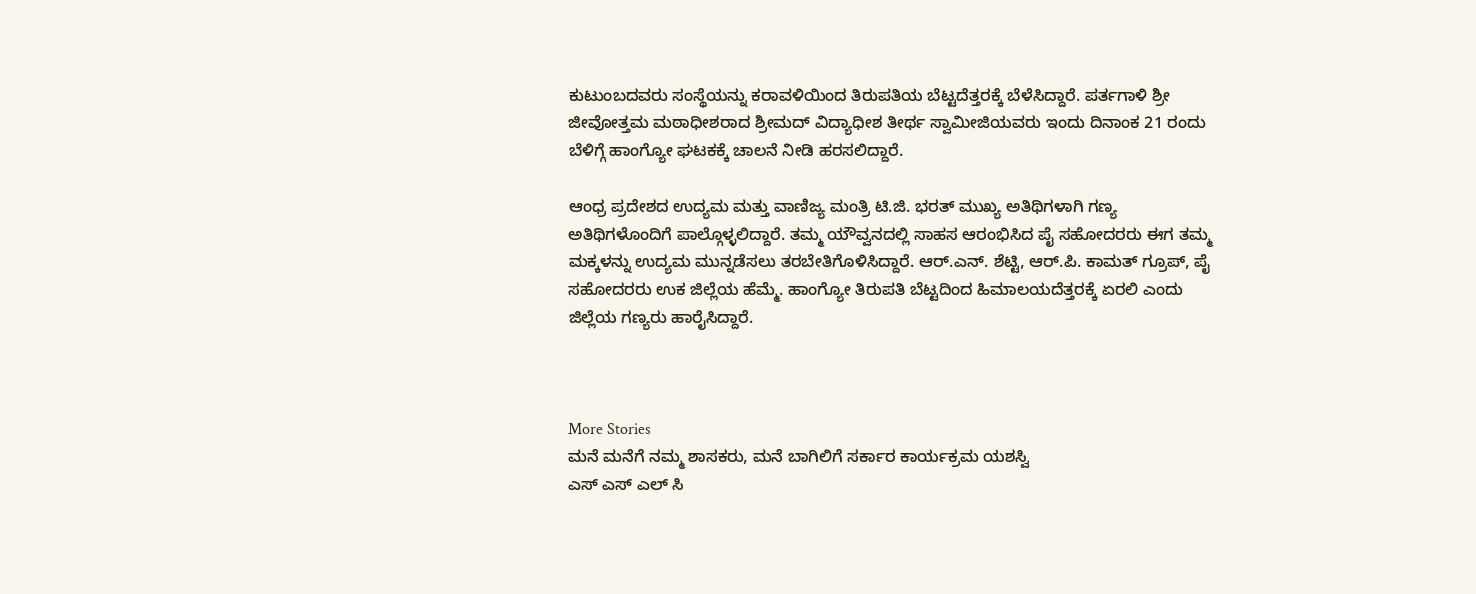ಕುಟುಂಬದವರು ಸಂಸ್ಥೆಯನ್ನು ಕರಾವಳಿಯಿಂದ ತಿರುಪತಿಯ ಬೆಟ್ಟದೆತ್ತರಕ್ಕೆ ಬೆಳೆಸಿದ್ದಾರೆ. ಪರ್ತಗಾಳಿ ಶ್ರೀ ಜೀವೋತ್ತಮ ಮಠಾಧೀಶರಾದ ಶ್ರೀಮದ್ ವಿದ್ಯಾಧೀಶ ತೀರ್ಥ ಸ್ವಾಮೀಜಿಯವರು ಇಂದು ದಿನಾಂಕ 21 ರಂದು ಬೆಳಿಗ್ಗೆ ಹಾಂಗ್ಯೋ ಘಟಕಕ್ಕೆ ಚಾಲನೆ ನೀಡಿ ಹರಸಲಿದ್ದಾರೆ.

ಆಂಧ್ರ ಪ್ರದೇಶದ ಉದ್ಯಮ ಮತ್ತು ವಾಣಿಜ್ಯ ಮಂತ್ರಿ ಟಿ.ಜಿ. ಭರತ್ ಮುಖ್ಯ ಅತಿಥಿಗಳಾಗಿ ಗಣ್ಯ ಅತಿಥಿಗಳೊಂದಿಗೆ ಪಾಲ್ಗೊಳ್ಳಲಿದ್ದಾರೆ. ತಮ್ಮ ಯೌವ್ವನದಲ್ಲಿ ಸಾಹಸ ಆರಂಭಿಸಿದ ಪೈ ಸಹೋದರರು ಈಗ ತಮ್ಮ ಮಕ್ಕಳನ್ನು ಉದ್ಯಮ ಮುನ್ನಡೆಸಲು ತರಬೇತಿಗೊಳಿಸಿದ್ದಾರೆ. ಆರ್.ಎನ್. ಶೆಟ್ಟಿ, ಆರ್.ಪಿ. ಕಾಮತ್ ಗ್ರೂಪ್, ಪೈ ಸಹೋದರರು ಉಕ ಜಿಲ್ಲೆಯ ಹೆಮ್ಮೆ. ಹಾಂಗ್ಯೋ ತಿರುಪತಿ ಬೆಟ್ಟದಿಂದ ಹಿಮಾಲಯದೆತ್ತರಕ್ಕೆ ಏರಲಿ ಎಂದು ಜಿಲ್ಲೆಯ ಗಣ್ಯರು ಹಾರೈಸಿದ್ದಾರೆ.



More Stories
ಮನೆ ಮನೆಗೆ ನಮ್ಮ ಶಾಸಕರು, ಮನೆ ಬಾಗಿಲಿಗೆ ಸರ್ಕಾರ ಕಾರ್ಯಕ್ರಮ ಯಶಸ್ವಿ
ಎಸ್ ಎಸ್ ಎಲ್ ಸಿ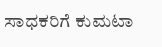ಸಾಧಕರಿಗೆ ಕುಮಟಾ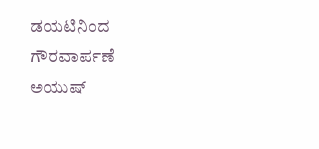ಡಯಟಿನಿಂದ ಗೌರವಾರ್ಪಣೆ
ಅಯುಷ್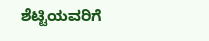ಶೆಟ್ಟಿಯವರಿಗೆ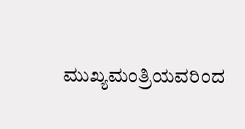ಮುಖ್ಯಮಂತ್ರಿಯವರಿಂದ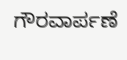ಗೌರವಾರ್ಪಣೆ